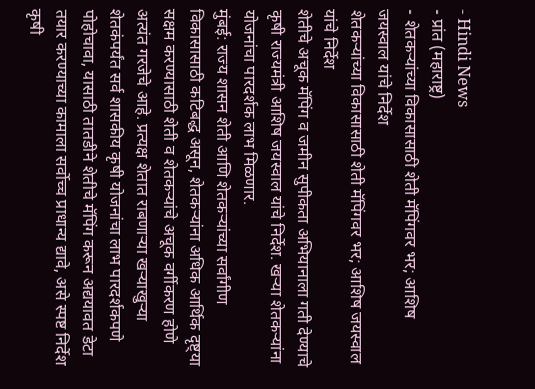- Hindi News
- प्रांत (महाराष्ट्र)
- शेतकऱ्यांच्या विकासासाठी शेती मॅपिंगवर भर; आशिष जयस्वाल यांचे निर्देश
शेतकऱ्यांच्या विकासासाठी शेती मॅपिंगवर भर; आशिष जयस्वाल यांचे निर्देश
शेतीचे अचूक मॅपिंग व जमीन सुपीकता अभियानाला गती देण्याचे कृषी राज्यमंत्री आशिष जयस्वाल यांचे निर्देश. खऱ्या शेतकऱ्यांना योजनांचा पारदर्शक लाभ मिळणार.
मुंबई: राज्य शासन शेती आणि शेतकऱ्यांच्या सर्वांगीण विकासासाठी कटिबद्ध असून, शेतकऱ्यांना अधिक आर्थिक दृष्ट्या सक्षम करण्यासाठी शेती व शेतकऱ्यांचे अचूक वर्गीकरण होणे अत्यंत गरजेचे आहे. प्रत्यक्ष शेतात राबणाऱ्या खऱ्याखुऱ्या शेतकंपर्यंत सर्व शासकीय कृषी योजनांचा लाभ पारदर्शकपणे पोहोचावा, यासाठी तातडीने शेतीचे मॅपिंग करून अद्ययावत डेटा तयार करण्याच्या कामाला सर्वोच्च प्राधान्य द्यावे, असे स्पष्ट निर्देश कृषी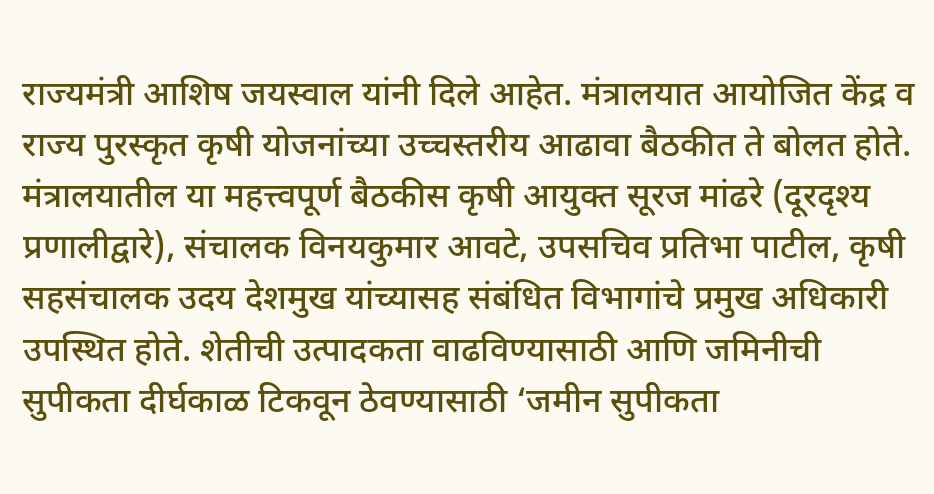राज्यमंत्री आशिष जयस्वाल यांनी दिले आहेत. मंत्रालयात आयोजित केंद्र व राज्य पुरस्कृत कृषी योजनांच्या उच्चस्तरीय आढावा बैठकीत ते बोलत होते.
मंत्रालयातील या महत्त्वपूर्ण बैठकीस कृषी आयुक्त सूरज मांढरे (दूरदृश्य प्रणालीद्वारे), संचालक विनयकुमार आवटे, उपसचिव प्रतिभा पाटील, कृषी सहसंचालक उदय देशमुख यांच्यासह संबंधित विभागांचे प्रमुख अधिकारी उपस्थित होते. शेतीची उत्पादकता वाढविण्यासाठी आणि जमिनीची सुपीकता दीर्घकाळ टिकवून ठेवण्यासाठी ‘जमीन सुपीकता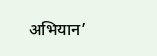अभियान’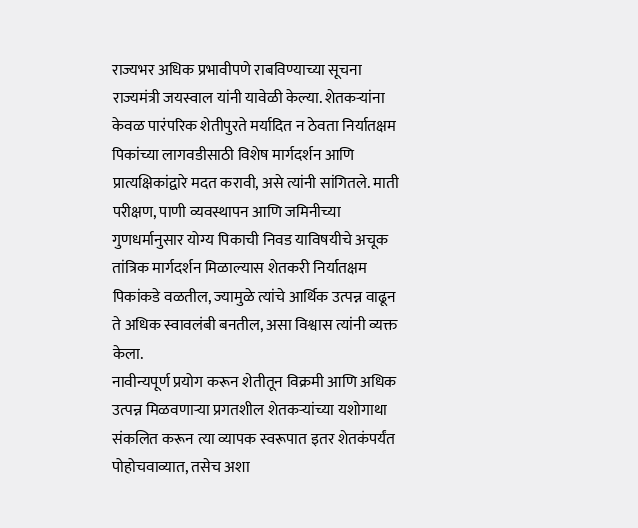राज्यभर अधिक प्रभावीपणे राबविण्याच्या सूचना राज्यमंत्री जयस्वाल यांनी यावेळी केल्या. शेतकऱ्यांना केवळ पारंपरिक शेतीपुरते मर्यादित न ठेवता निर्यातक्षम पिकांच्या लागवडीसाठी विशेष मार्गदर्शन आणि प्रात्यक्षिकांद्वारे मदत करावी, असे त्यांनी सांगितले. माती परीक्षण, पाणी व्यवस्थापन आणि जमिनीच्या गुणधर्मानुसार योग्य पिकाची निवड याविषयीचे अचूक तांत्रिक मार्गदर्शन मिळाल्यास शेतकरी निर्यातक्षम पिकांकडे वळतील, ज्यामुळे त्यांचे आर्थिक उत्पन्न वाढून ते अधिक स्वावलंबी बनतील, असा विश्वास त्यांनी व्यक्त केला.
नावीन्यपूर्ण प्रयोग करून शेतीतून विक्रमी आणि अधिक उत्पन्न मिळवणाऱ्या प्रगतशील शेतकऱ्यांच्या यशोगाथा संकलित करून त्या व्यापक स्वरूपात इतर शेतकंपर्यंत पोहोचवाव्यात, तसेच अशा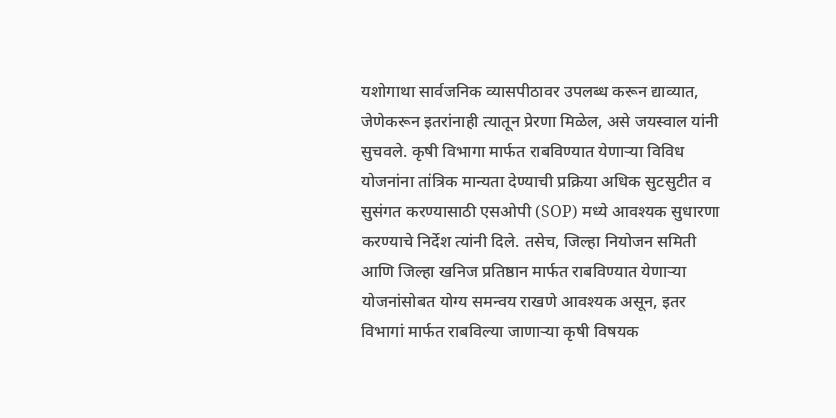यशोगाथा सार्वजनिक व्यासपीठावर उपलब्ध करून द्याव्यात, जेणेकरून इतरांनाही त्यातून प्रेरणा मिळेल, असे जयस्वाल यांनी सुचवले. कृषी विभागा मार्फत राबविण्यात येणाऱ्या विविध योजनांना तांत्रिक मान्यता देण्याची प्रक्रिया अधिक सुटसुटीत व सुसंगत करण्यासाठी एसओपी (SOP) मध्ये आवश्यक सुधारणा करण्याचे निर्देश त्यांनी दिले. तसेच, जिल्हा नियोजन समिती आणि जिल्हा खनिज प्रतिष्ठान मार्फत राबविण्यात येणाऱ्या योजनांसोबत योग्य समन्वय राखणे आवश्यक असून, इतर विभागां मार्फत राबविल्या जाणाऱ्या कृषी विषयक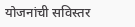योजनांची सविस्तर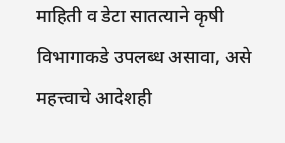माहिती व डेटा सातत्याने कृषी विभागाकडे उपलब्ध असावा, असे महत्त्वाचे आदेशही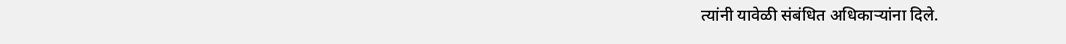त्यांनी यावेळी संबंधित अधिकाऱ्यांना दिले.